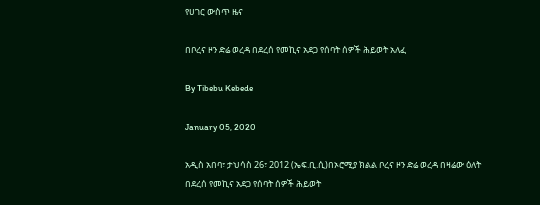የሀገር ውስጥ ዜና

በቦረና ዞን ድሬ ወረዳ በደረሰ የመኪና አደጋ የሰባት ሰዎች ሕይወት አለፈ

By Tibebu Kebede

January 05, 2020

አዲስ አበባ፣ ታህሳስ 26፣ 2012 (ኤፍ.ቢ.ሲ)በኦሮሚያ ክልል ቦረና ዞን ድሬ ወረዳ በዛሬው ዕለት በደረሰ የመኪና አደጋ የሰባት ሰዎች ሕይወት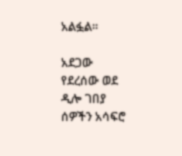አልፏል፡፡

አደጋው የደረሰው ወደ ዲሎ ገበያ ሰዎችን አሳፍሮ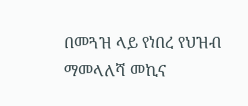በመጓዝ ላይ የነበረ የህዝብ ማመላለሻ መኪና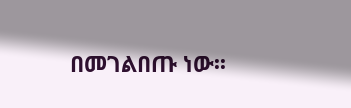በመገልበጡ ነው፡፡